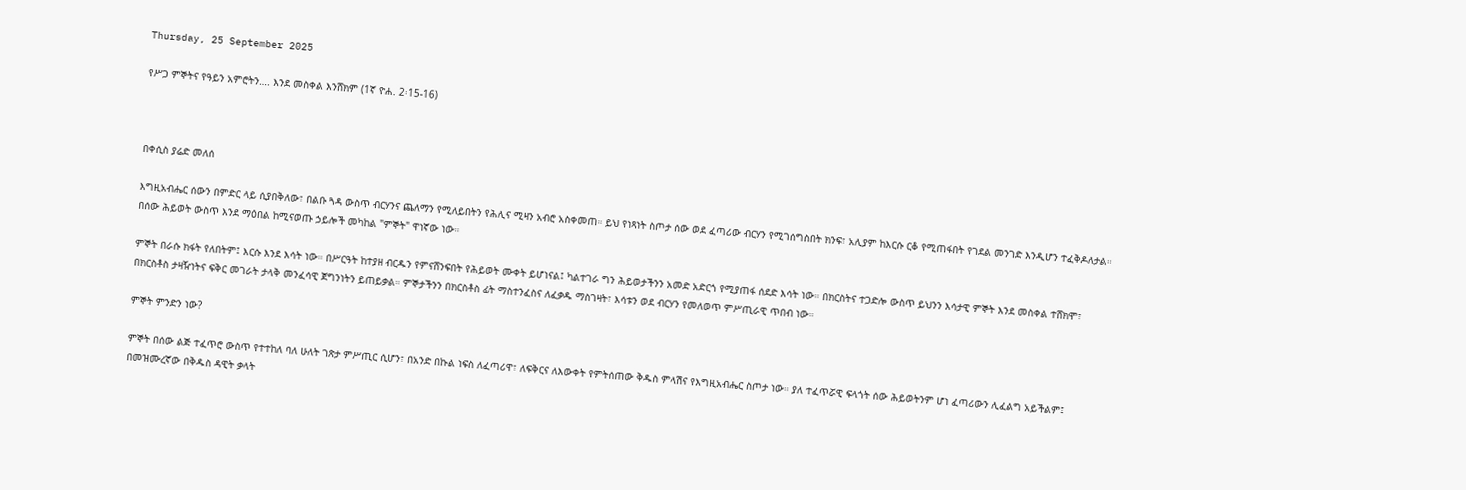Thursday, 25 September 2025

የሥጋ ምኞትና የዓይን አምሮትን…. እንደ መስቀል እንሸክም (1ኛ ዮሐ. 2፡15-16)



በቀሲስ ያሬድ መለሰ

እግዚአብሔር ሰውን በምድር ላይ ሲያበቅለው፣ በልቡ ጓዳ ውስጥ ብርሃንና ጨለማን የሚለይበትን የሕሊና ሚዛን አብሮ አስቀመጠ። ይህ የነጻነት ስጦታ ሰው ወደ ፈጣሪው ብርሃን የሚገሰግስበት ክንፍ፣ አሊያም ከእርሱ ርቆ የሚጠፋበት የገደል መንገድ እንዲሆን ተፈቅዶለታል። በሰው ሕይወት ውስጥ እንደ ማዕበል ከሚናወጡ ኃይሎች መካከል "ምኞት" ዋነኛው ነው።

ምኞት በራሱ ክፋት የለበትም፤ እርሱ እንደ እሳት ነው። በሥርዓት ከተያዘ ብርዱን የምናሸንፍበት የሕይወት ሙቀት ይሆነናል፤ ካልተገራ ግን ሕይወታችንን አመድ አድርጎ የሚያጠፋ ሰደድ እሳት ነው። በክርስትና ተጋድሎ ውስጥ ይህንን እሳታዊ ምኞት እንደ መስቀል ተሸክሞ፣ በክርስቶስ ታዛዥነትና ፍቅር መገራት ታላቅ መንፈሳዊ ጀግንነትን ይጠይቃል። ምኞታችንን በክርስቶስ ፊት ማስተንፈስና ለፈቃዱ ማስገዛት፣ እሳቱን ወደ ብርሃን የመለወጥ ምሥጢራዊ ጥበብ ነው።

ምኞት ምንድን ነው?

ምኞት በሰው ልጅ ተፈጥሮ ውስጥ የተተከለ ባለ ሁለት ገጽታ ምሥጢር ሲሆን፣ በአንድ በኩል ነፍስ ለፈጣሪዋ፣ ለፍቅርና ለእውቀት የምትሰጠው ቅዱስ ምላሽና የእግዚአብሔር ስጦታ ነው። ያለ ተፈጥሯዊ ፍላጎት ሰው ሕይወትንም ሆነ ፈጣሪውን ሊፈልግ አይችልም፤ በመዝሙረኛው በቅዱስ ዳዊት ቃላት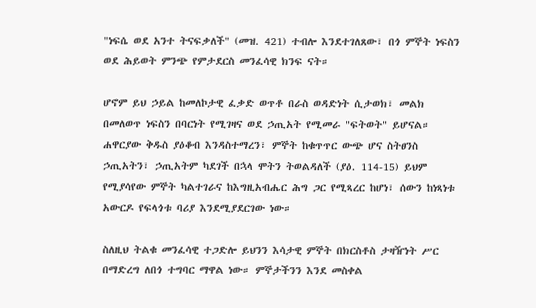"ነፍሴ ወደ አንተ ትናፍቃለች" (መዝ. 421) ተብሎ እንደተገለጸው፣ በጎ ምኞት ነፍስን ወደ ሕይወት ምንጭ የምታደርስ መንፈሳዊ ክንፍ ናት።

ሆኖም ይህ ኃይል ከመለኮታዊ ፈቃድ ወጥቶ በራስ ወዳድነት ሲታወክ፣ መልክ በመለወጥ ነፍስን በባርነት የሚገዛና ወደ ኃጢአት የሚመራ "ፍትወት" ይሆናል። ሐዋርያው ቅዱስ ያዕቆብ እንዳስተማረን፣ ምኞት ከቁጥጥር ውጭ ሆና ስትፀንስ ኃጢአትን፣ ኃጢአትም ካደገች በኋላ ሞትን ትወልዳለች (ያዕ. 114-15) ይህም የሚያሳየው ምኞት ካልተገራና ከእግዚአብሔር ሕግ ጋር የሚጻረር ከሆነ፣ ሰውን ከነጻነቱ አውርዶ የፍላጎቱ ባሪያ እንደሚያደርገው ነው።

ስለዚህ ትልቁ መንፈሳዊ ተጋድሎ ይህንን እሳታዊ ምኞት በክርስቶስ ታዛዥነት ሥር በማድረግ ለበጎ ተግባር ማዋል ነው። ምኞታችንን እንደ መስቀል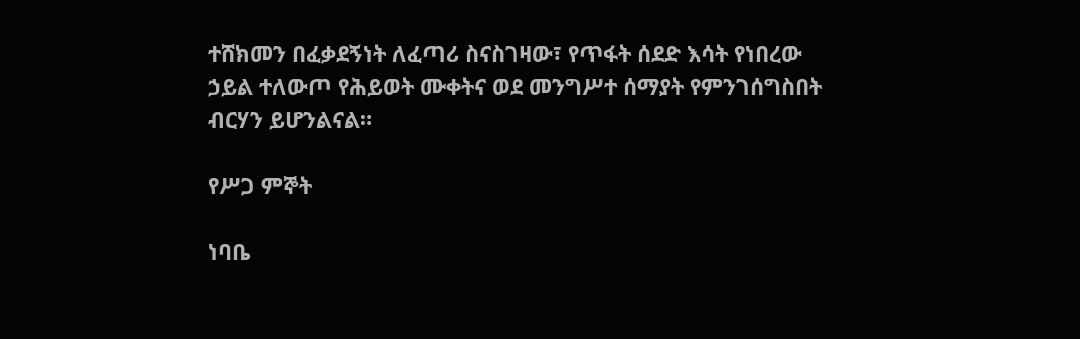ተሸክመን በፈቃደኝነት ለፈጣሪ ስናስገዛው፣ የጥፋት ሰደድ እሳት የነበረው ኃይል ተለውጦ የሕይወት ሙቀትና ወደ መንግሥተ ሰማያት የምንገሰግስበት ብርሃን ይሆንልናል።

የሥጋ ምኞት

ነባቤ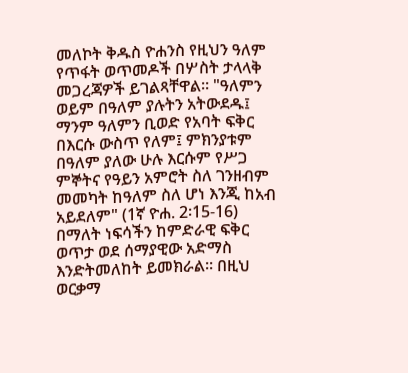መለኮት ቅዱስ ዮሐንስ የዚህን ዓለም የጥፋት ወጥመዶች በሦስት ታላላቅ መጋረጃዎች ይገልጻቸዋል። "ዓለምን ወይም በዓለም ያሉትን አትውደዱ፤ ማንም ዓለምን ቢወድ የአባት ፍቅር በእርሱ ውስጥ የለም፤ ምክንያቱም በዓለም ያለው ሁሉ እርሱም የሥጋ ምኞትና የዓይን አምሮት ስለ ገንዘብም መመካት ከዓለም ስለ ሆነ እንጂ ከአብ አይደለም" (1ኛ ዮሐ. 2፡15-16) በማለት ነፍሳችን ከምድራዊ ፍቅር ወጥታ ወደ ሰማያዊው አድማስ እንድትመለከት ይመክራል። በዚህ ወርቃማ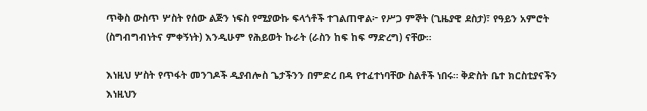ጥቅስ ውስጥ ሦስት የሰው ልጅን ነፍስ የሚያውኩ ፍላጎቶች ተገልጠዋል፦ የሥጋ ምኞት (ጊዜያዊ ደስታ)፣ የዓይን አምሮት (ስግብግብነትና ምቀኝነት) እንዲሁም የሕይወት ኩራት (ራስን ከፍ ከፍ ማድረግ) ናቸው።

እነዚህ ሦስት የጥፋት መንገዶች ዲያብሎስ ጌታችንን በምድረ በዳ የተፈተነባቸው ስልቶች ነበሩ። ቅድስት ቤተ ክርስቲያናችን እነዚህን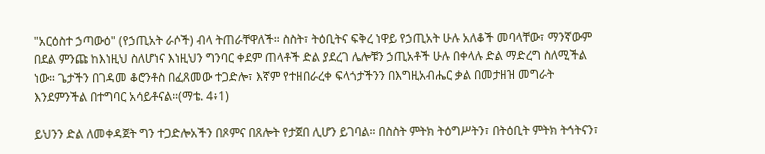"አርዕስተ ኃጣውዕ" (የኃጢአት ራሶች) ብላ ትጠራቸዋለች። ስስት፣ ትዕቢትና ፍቅረ ነዋይ የኃጢአት ሁሉ አለቆች መባላቸው፣ ማንኛውም በደል ምንጩ ከእነዚህ ስለሆነና እነዚህን ግንባር ቀደም ጠላቶች ድል ያደረገ ሌሎቹን ኃጢአቶች ሁሉ በቀላሉ ድል ማድረግ ስለሚችል ነው። ጌታችን በገዳመ ቆሮንቶስ በፈጸመው ተጋድሎ፣ እኛም የተዘበራረቀ ፍላጎታችንን በእግዚአብሔር ቃል በመታዘዝ መግራት እንደምንችል በተግባር አሳይቶናል።(ማቴ. 4፥1)

ይህንን ድል ለመቀዳጀት ግን ተጋድሎአችን በጾምና በጸሎት የታጀበ ሊሆን ይገባል። በስስት ምትክ ትዕግሥትን፣ በትዕቢት ምትክ ትኅትናን፣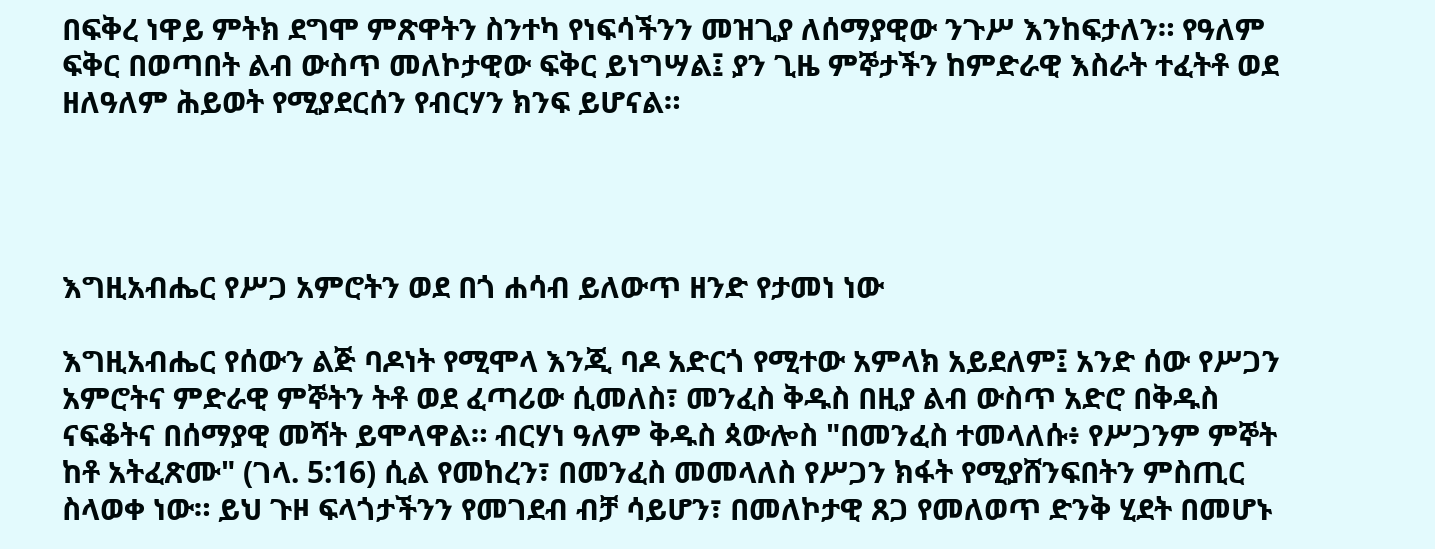በፍቅረ ነዋይ ምትክ ደግሞ ምጽዋትን ስንተካ የነፍሳችንን መዝጊያ ለሰማያዊው ንጉሥ እንከፍታለን። የዓለም ፍቅር በወጣበት ልብ ውስጥ መለኮታዊው ፍቅር ይነግሣል፤ ያን ጊዜ ምኞታችን ከምድራዊ እስራት ተፈትቶ ወደ ዘለዓለም ሕይወት የሚያደርሰን የብርሃን ክንፍ ይሆናል።




እግዚአብሔር የሥጋ አምሮትን ወደ በጎ ሐሳብ ይለውጥ ዘንድ የታመነ ነው

እግዚአብሔር የሰውን ልጅ ባዶነት የሚሞላ እንጂ ባዶ አድርጎ የሚተው አምላክ አይደለም፤ አንድ ሰው የሥጋን አምሮትና ምድራዊ ምኞትን ትቶ ወደ ፈጣሪው ሲመለስ፣ መንፈስ ቅዱስ በዚያ ልብ ውስጥ አድሮ በቅዱስ ናፍቆትና በሰማያዊ መሻት ይሞላዋል። ብርሃነ ዓለም ቅዱስ ጳውሎስ "በመንፈስ ተመላለሱ፥ የሥጋንም ምኞት ከቶ አትፈጽሙ" (ገላ. 5:16) ሲል የመከረን፣ በመንፈስ መመላለስ የሥጋን ክፋት የሚያሸንፍበትን ምስጢር ስላወቀ ነው። ይህ ጉዞ ፍላጎታችንን የመገደብ ብቻ ሳይሆን፣ በመለኮታዊ ጸጋ የመለወጥ ድንቅ ሂደት በመሆኑ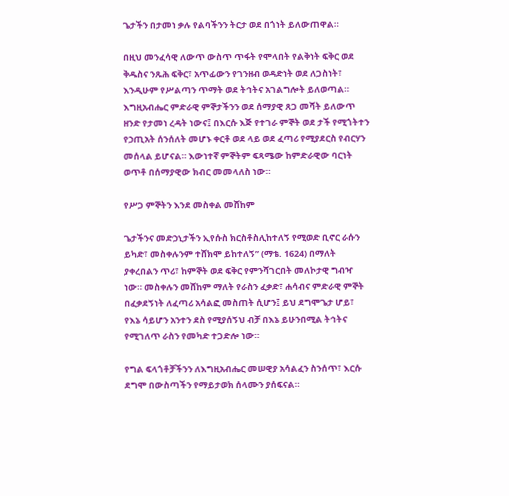ጌታችን በታመነ ቃሉ የልባችንን ትርታ ወደ በጎነት ይለውጠዋል።

በዚህ መንፈሳዊ ለውጥ ውስጥ ጥፋት የሞላበት የልቅነት ፍቅር ወደ ቅዱስና ንጹሕ ፍቅር፣ አጥፊውን የገንዘብ ወዳድነት ወደ ለጋስነት፣ እንዲሁም የሥልጣን ጥማት ወደ ትኅትና አገልግሎት ይለወጣል። እግዚአብሔር ምድራዊ ምኞታችንን ወደ ሰማያዊ ጸጋ መሻት ይለውጥ ዘንድ የታመነ ረዳት ነውና፤ በእርሱ እጅ የተገራ ምኞት ወደ ታች የሚጎትተን የኃጢአት ሰንሰለት መሆኑ ቀርቶ ወደ ላይ ወደ ፈጣሪ የሚያደርስ የብርሃን መሰላል ይሆናል። እውነተኛ ምኞትም ፍጻሜው ከምድራዊው ባርነት ወጥቶ በሰማያዊው ክብር መመላለስ ነው።

የሥጋ ምኞትን እንደ መስቀል መሸከም

ጌታችንና መድኃኒታችን ኢየሱስ ክርስቶስሊከተለኝ የሚወድ ቢኖር ራሱን ይካድ፣ መስቀሉንም ተሸክሞ ይከተለኝ” (ማቴ. 1624) በማለት ያቀረበልን ጥሪ፣ ከምኞት ወደ ፍቅር የምንሻገርበት መለኮታዊ ግብዣ ነው። መስቀሉን መሸከም ማለት የራስን ፈቃድ፣ ሐሳብና ምድራዊ ምኞት በፈቃደኝነት ለፈጣሪ አሳልፎ መስጠት ሲሆን፤ ይህ ደግሞጌታ ሆይ፣ የእኔ ሳይሆን አንተን ደስ የሚያሰኝህ ብቻ በእኔ ይሁንበሚል ትኅትና የሚገለጥ ራስን የመካድ ተጋድሎ ነው።

የግል ፍላጎቶቻችንን ለእግዚአብሔር መሠዊያ አሳልፈን ስንሰጥ፣ እርሱ ደግሞ በውስጣችን የማይታወክ ሰላሙን ያሰፍናል።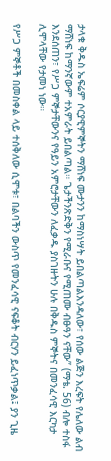ታላቁ ቅዱስ ኤፍሬም ሶርያዊምኞትን ማሸነፍ ሙታንን ከማስነሣት ይበልጣልእንዳለው፣ የሰው ልጅን እረፍት የሌለው ልብ ማሸነፍ ከማንኛውም ተአምራት ይበልጣል። ጌታችንጽድቅን የሚራቡና የሚጠሙ ብፁዓን ናቸው” (ማቴ. 56) ብሎ ተስፋ እንደሰጠን፣ የሥጋ ምኞታቸውንና የዓይን አምሮታቸውን ለፈቃዱ ያስገዙትን ሁሉ በቅዱስ ምኞትና በመንፈሳዊ እርካታ ሊሞላቸው የታመነ ነው።

የሥጋ ምኞቶች በመስቀል ላይ ተሰቅለው ሲሞቱ፣ በልባችን ውስጥ የመንፈሳዊ ናፍቆት ብርሃን ይፈነጥቃል፤ ያን ጊዜ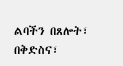ልባችን በጸሎት፣ በቅድስና፣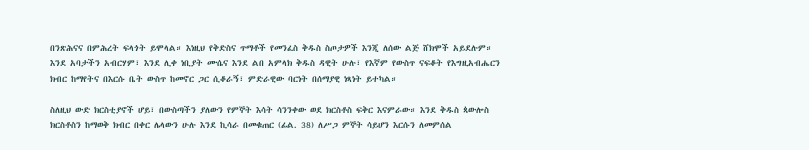በንጽሕናና በምሕረት ፍላጎት ይሞላል። እነዚህ የቅድስና ጥማቶች የመንፈስ ቅዱስ ስጦታዎች እንጂ ለሰው ልጅ ሸክሞች አይደሉም። እንደ አባታችን አብርሃም፣ እንደ ሊቀ ነቢያት ሙሴና እንደ ልበ አምላክ ቅዱስ ዳዊት ሁሉ፣ የእኛም የውስጥ ናፍቆት የእግዚአብሔርን ክብር ከማየትና በእርሱ ቤት ውስጥ ከመኖር ጋር ሲቆራኝ፣ ምድራዊው ባርነት በሰማያዊ ነጻነት ይተካል።

ስለዚህ ውድ ክርስቲያኖች ሆይ፣ በውስጣችን ያለውን የምኞት እሳት ሳንንቀው ወደ ክርስቶስ ፍቅር እናምራው። እንደ ቅዱስ ጳውሎስ ክርስቶስን ከማወቅ ክብር በቀር ሌላውን ሁሉ እንደ ኪሳራ በመቁጠር (ፊል. 38) ለሥጋ ምኞት ሳይሆን እርሱን ለመምሰል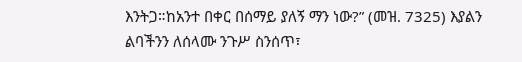እንትጋ።ከአንተ በቀር በሰማይ ያለኝ ማን ነው?” (መዝ. 7325) እያልን ልባችንን ለሰላሙ ንጉሥ ስንሰጥ፣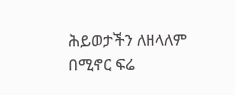ሕይወታችን ለዘላለም በሚኖር ፍሬ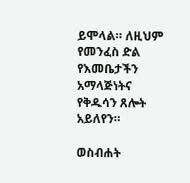ይሞላል። ለዚህም የመንፈስ ድል የእመቤታችን አማላጅነትና የቅዱሳን ጸሎት አይለየን።

ወስብሐት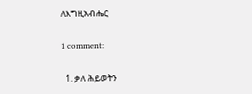ለእግዚአብሔር

1 comment:

  1. ቃለ ሕይወትን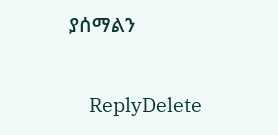ያሰማልን

    ReplyDelete